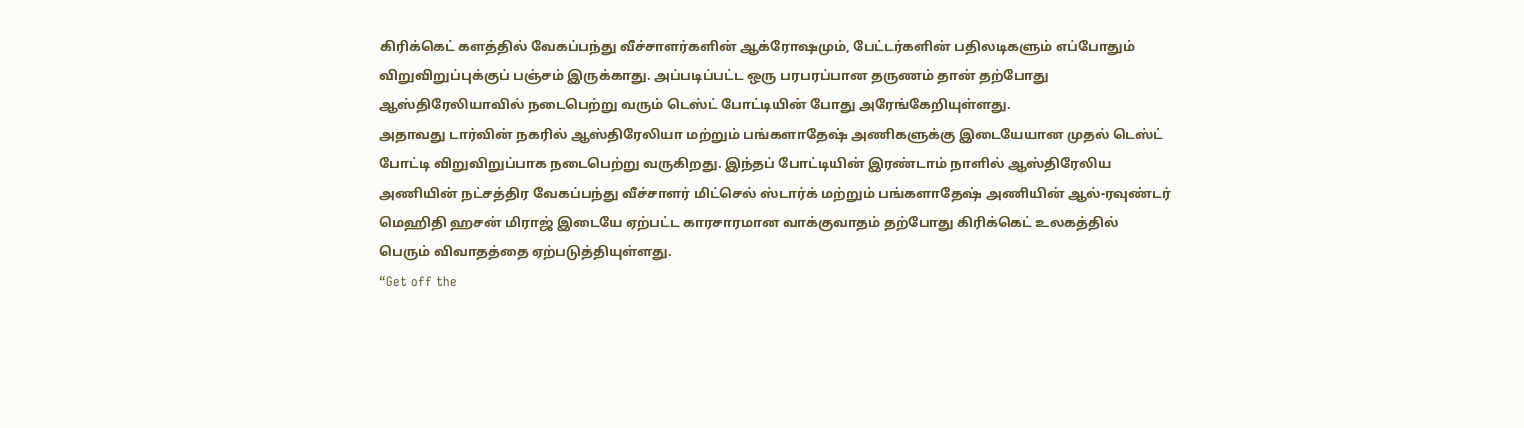கிரிக்கெட் களத்தில் வேகப்பந்து வீச்சாளர்களின் ஆக்ரோஷமும், பேட்டர்களின் பதிலடிகளும் எப்போதும் விறுவிறுப்புக்குப் பஞ்சம் இருக்காது. அப்படிப்பட்ட ஒரு பரபரப்பான தருணம் தான் தற்போது ஆஸ்திரேலியாவில் நடைபெற்று வரும் டெஸ்ட் போட்டியின் போது அரேங்கேறியுள்ளது.
அதாவது டார்வின் நகரில் ஆஸ்திரேலியா மற்றும் பங்களாதேஷ் அணிகளுக்கு இடையேயான முதல் டெஸ்ட் போட்டி விறுவிறுப்பாக நடைபெற்று வருகிறது. இந்தப் போட்டியின் இரண்டாம் நாளில் ஆஸ்திரேலிய அணியின் நட்சத்திர வேகப்பந்து வீச்சாளர் மிட்செல் ஸ்டார்க் மற்றும் பங்களாதேஷ் அணியின் ஆல்-ரவுண்டர் மெஹிதி ஹசன் மிராஜ் இடையே ஏற்பட்ட காரசாரமான வாக்குவாதம் தற்போது கிரிக்கெட் உலகத்தில் பெரும் விவாதத்தை ஏற்படுத்தியுள்ளது.
“Get off the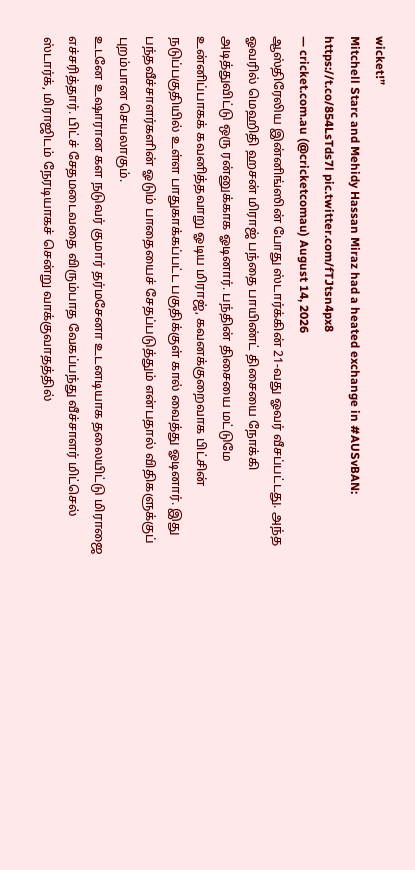wicket!”
Mitchell Starc and Mehidy Hassan Miraz had a heated exchange in #AUSvBAN: https://t.co/854LsTds7l pic.twitter.com/fTJtsn4px8
— cricket.com.au (@cricketcomau) August 14, 2026
ஆஸ்திரேலிய இன்னிங்ஸின் போது ஸ்டார்க்கின் 21-வது ஓவர் வீசப்பட்டது. அந்த ஓவரில் மெஹிதி ஹசன் மிராஜ் பந்தை பாயிண்ட் திசையை நோக்கி அடித்துவிட்டு ஒரு ரன்னுக்காக ஓடினார். பந்தின் திசையை மட்டுமே உன்னிப்பாகக் கவனித்தவாறு ஓடிய மிராஜ், கவனக்குறைவாக பிட்சின் நடுப்பகுதியில் உள்ள பாதுகாக்கப்பட்ட பகுதிக்குள் கால் வைத்து ஓடினார். இது பந்தவீச்சாளர்களின் ஓடும் பாதையைச் சேதப்படுத்தும் என்பதால் விதிகளுக்குப் புறம்பான செயலாகும்.
உடனே உஷாரான கள நடுவர் குமார் தர்மசேனா உடனடியாக தலையிட்டு மிராஜை எச்சரித்தார். பிட்ச் சேதமடைவதை விரும்பாத வேகப்பந்து வீச்சாளர் மிட்செல் ஸ்டார்க், மிராஜிடம் நேரடியாகச் சென்று வாக்குவாதத்தில்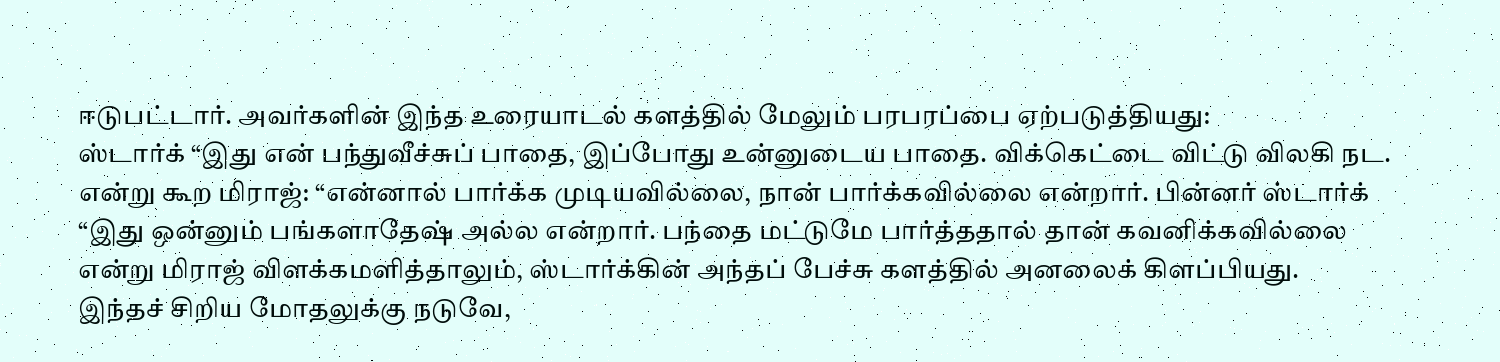ஈடுபட்டார். அவர்களின் இந்த உரையாடல் களத்தில் மேலும் பரபரப்பை ஏற்படுத்தியது:
ஸ்டார்க் “இது என் பந்துவீச்சுப் பாதை, இப்போது உன்னுடைய பாதை. விக்கெட்டை விட்டு விலகி நட. என்று கூற மிராஜ்: “என்னால் பார்க்க முடியவில்லை, நான் பார்க்கவில்லை என்றார். பின்னர் ஸ்டார்க் “இது ஒன்னும் பங்களாதேஷ் அல்ல என்றார். பந்தை மட்டுமே பார்த்ததால் தான் கவனிக்கவில்லை என்று மிராஜ் விளக்கமளித்தாலும், ஸ்டார்க்கின் அந்தப் பேச்சு களத்தில் அனலைக் கிளப்பியது.
இந்தச் சிறிய மோதலுக்கு நடுவே,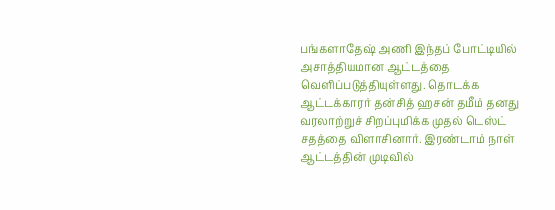பங்களாதேஷ் அணி இந்தப் போட்டியில் அசாத்தியமான ஆட்டத்தை வெளிப்படுத்தியுள்ளது. தொடக்க ஆட்டக்காரர் தன்சித் ஹசன் தமீம் தனது வரலாற்றுச் சிறப்புமிக்க முதல் டெஸ்ட் சதத்தை விளாசினார். இரண்டாம் நாள் ஆட்டத்தின் முடிவில்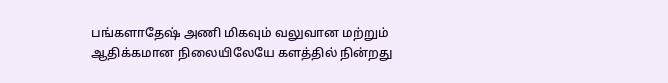பங்களாதேஷ் அணி மிகவும் வலுவான மற்றும் ஆதிக்கமான நிலையிலேயே களத்தில் நின்றது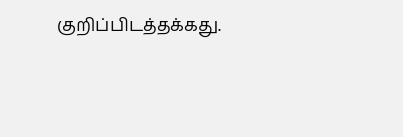குறிப்பிடத்தக்கது.